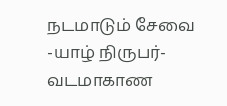நடமாடும் சேவை
-யாழ் நிருபர்-
வடமாகாண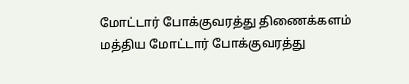மோட்டார் போக்குவரத்து திணைக்களம் மத்திய மோட்டார் போக்குவரத்து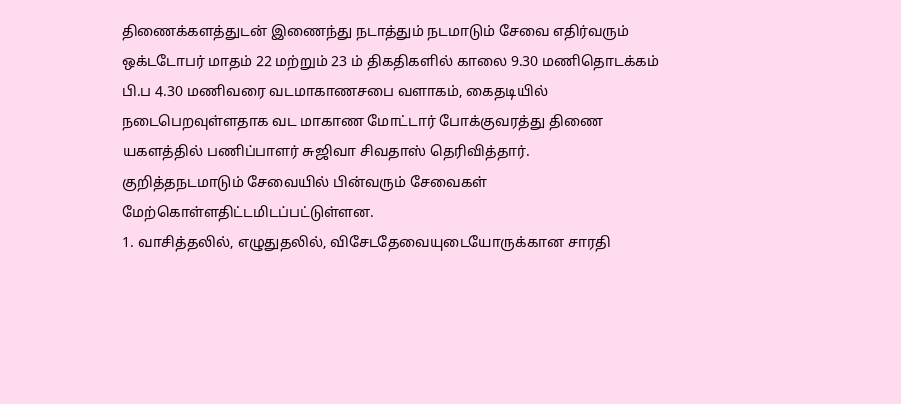திணைக்களத்துடன் இணைந்து நடாத்தும் நடமாடும் சேவை எதிர்வரும் ஒக்டடோபர் மாதம் 22 மற்றும் 23 ம் திகதிகளில் காலை 9.30 மணிதொடக்கம் பி.ப 4.30 மணிவரை வடமாகாணசபை வளாகம், கைதடியில் நடைபெறவுள்ளதாக வட மாகாண மோட்டார் போக்குவரத்து திணை யகளத்தில் பணிப்பாளர் சுஜிவா சிவதாஸ் தெரிவித்தார்.
குறித்தநடமாடும் சேவையில் பின்வரும் சேவைகள் மேற்கொள்ளதிட்டமிடப்பட்டுள்ளன.
1. வாசித்தலில், எழுதுதலில், விசேடதேவையுடையோருக்கான சாரதி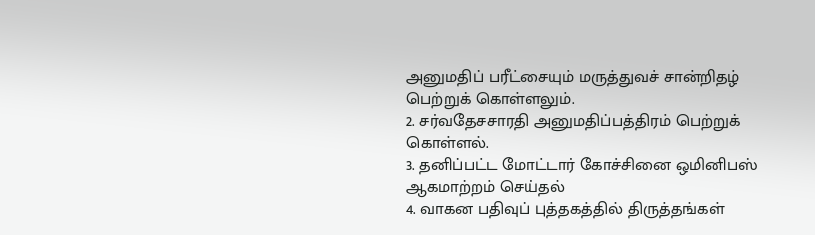அனுமதிப் பரீட்சையும் மருத்துவச் சான்றிதழ் பெற்றுக் கொள்ளலும்.
2. சர்வதேசசாரதி அனுமதிப்பத்திரம் பெற்றுக் கொள்ளல்.
3. தனிப்பட்ட மோட்டார் கோச்சினை ஒமினிபஸ் ஆகமாற்றம் செய்தல்
4. வாகன பதிவுப் புத்தகத்தில் திருத்தங்கள்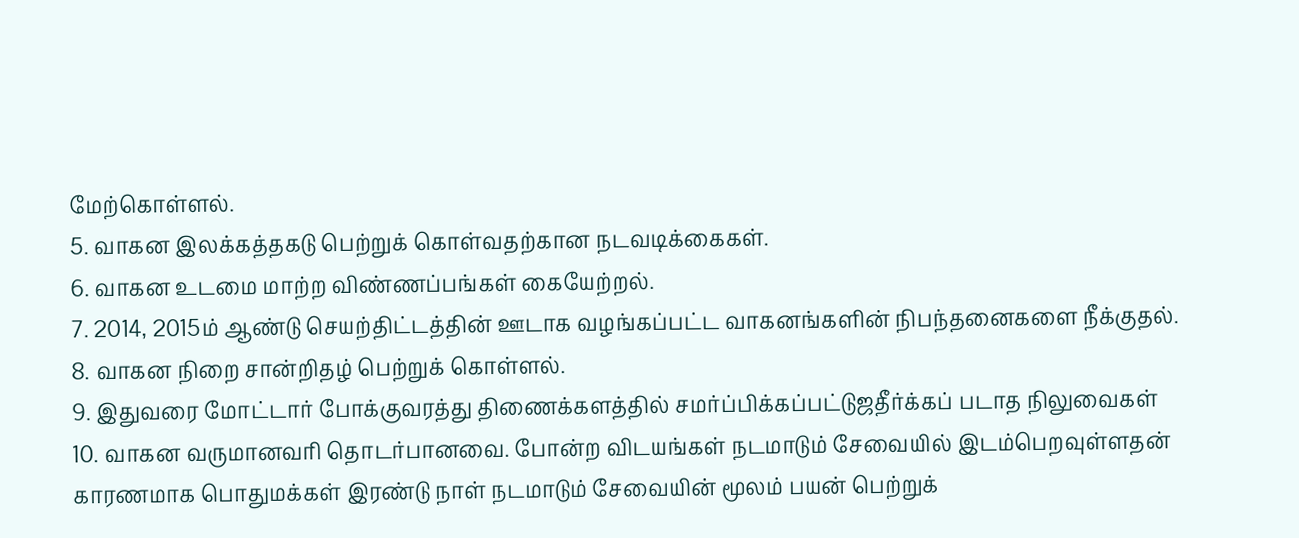மேற்கொள்ளல்.
5. வாகன இலக்கத்தகடு பெற்றுக் கொள்வதற்கான நடவடிக்கைகள்.
6. வாகன உடமை மாற்ற விண்ணப்பங்கள் கையேற்றல்.
7. 2014, 2015ம் ஆண்டு செயற்திட்டத்தின் ஊடாக வழங்கப்பட்ட வாகனங்களின் நிபந்தனைகளை நீக்குதல்.
8. வாகன நிறை சான்றிதழ் பெற்றுக் கொள்ளல்.
9. இதுவரை மோட்டார் போக்குவரத்து திணைக்களத்தில் சமர்ப்பிக்கப்பட்டுஜதீர்க்கப் படாத நிலுவைகள்
10. வாகன வருமானவரி தொடர்பானவை. போன்ற விடயங்கள் நடமாடும் சேவையில் இடம்பெறவுள்ளதன் காரணமாக பொதுமக்கள் இரண்டு நாள் நடமாடும் சேவையின் மூலம் பயன் பெற்றுக்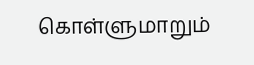கொள்ளுமாறும்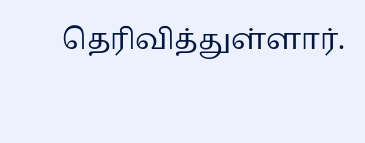தெரிவித்துள்ளார்.